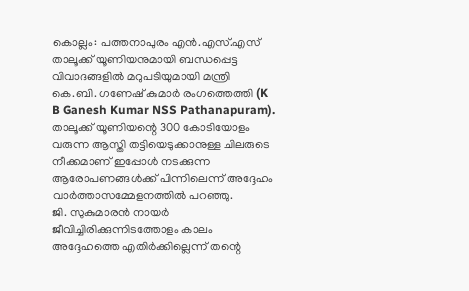കൊല്ലം: പത്തനാപുരം എൻ.എസ്.എസ് താലൂക്ക് യൂണിയനുമായി ബന്ധപ്പെട്ട വിവാദങ്ങളിൽ മറുപടിയുമായി മന്ത്രി കെ.ബി. ഗണേഷ് കുമാർ രംഗത്തെത്തി (K B Ganesh Kumar NSS Pathanapuram). താലൂക്ക് യൂണിയന്റെ 300 കോടിയോളം വരുന്ന ആസ്തി തട്ടിയെടുക്കാനുള്ള ചിലരുടെ നീക്കമാണ് ഇപ്പോൾ നടക്കുന്ന ആരോപണങ്ങൾക്ക് പിന്നിലെന്ന് അദ്ദേഹം വാർത്താസമ്മേളനത്തിൽ പറഞ്ഞു.
ജി. സുകുമാരൻ നായർ ജീവിച്ചിരിക്കുന്നിടത്തോളം കാലം അദ്ദേഹത്തെ എതിർക്കില്ലെന്ന് തന്റെ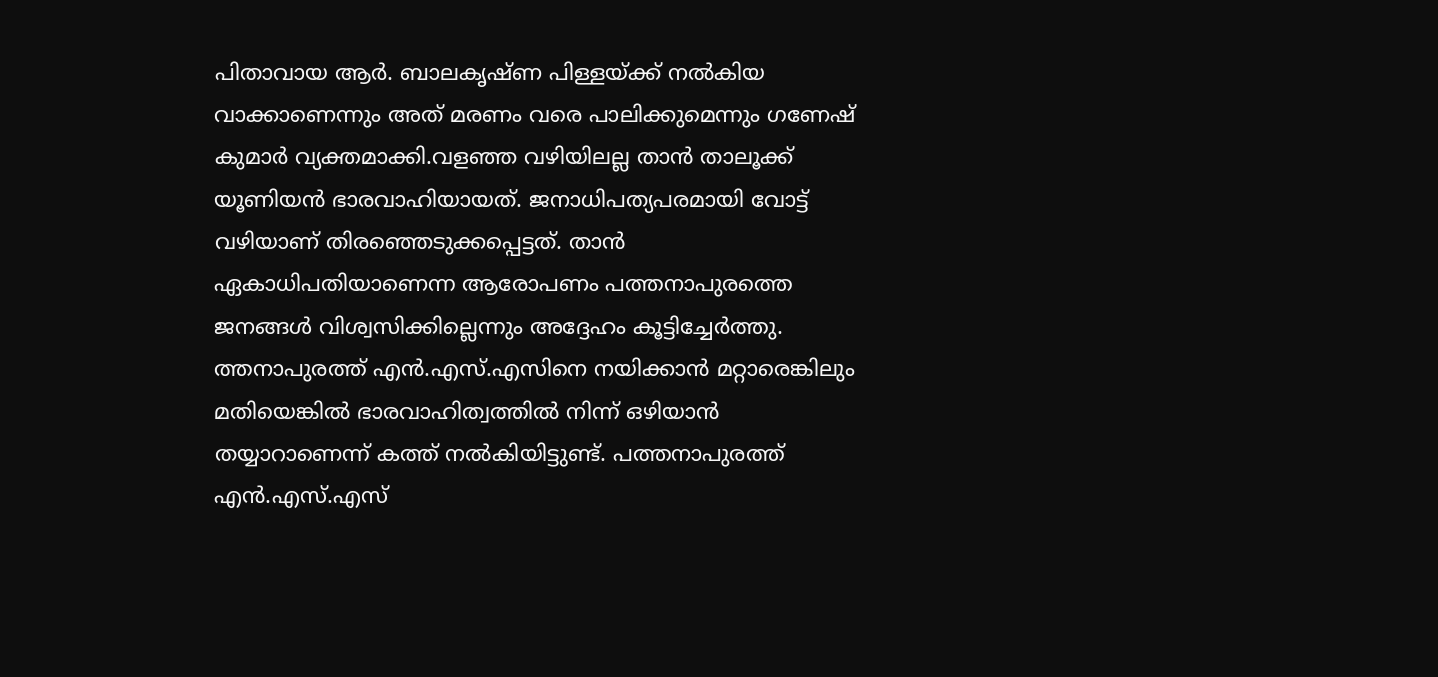പിതാവായ ആർ. ബാലകൃഷ്ണ പിള്ളയ്ക്ക് നൽകിയ വാക്കാണെന്നും അത് മരണം വരെ പാലിക്കുമെന്നും ഗണേഷ് കുമാർ വ്യക്തമാക്കി.വളഞ്ഞ വഴിയിലല്ല താൻ താലൂക്ക് യൂണിയൻ ഭാരവാഹിയായത്. ജനാധിപത്യപരമായി വോട്ട് വഴിയാണ് തിരഞ്ഞെടുക്കപ്പെട്ടത്. താൻ ഏകാധിപതിയാണെന്ന ആരോപണം പത്തനാപുരത്തെ ജനങ്ങൾ വിശ്വസിക്കില്ലെന്നും അദ്ദേഹം കൂട്ടിച്ചേർത്തു.
ത്തനാപുരത്ത് എൻ.എസ്.എസിനെ നയിക്കാൻ മറ്റാരെങ്കിലും മതിയെങ്കിൽ ഭാരവാഹിത്വത്തിൽ നിന്ന് ഒഴിയാൻ തയ്യാറാണെന്ന് കത്ത് നൽകിയിട്ടുണ്ട്. പത്തനാപുരത്ത് എൻ.എസ്.എസ്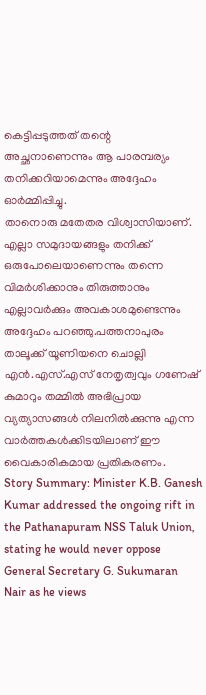കെട്ടിപ്പടുത്തത് തന്റെ അച്ഛനാണെന്നും ആ പാരമ്പര്യം തനിക്കറിയാമെന്നും അദ്ദേഹം ഓർമ്മിപ്പിച്ചു.
താനൊരു മതേതര വിശ്വാസിയാണ്. എല്ലാ സമുദായങ്ങളും തനിക്ക് ഒരുപോലെയാണെന്നും തന്നെ വിമർശിക്കാനും തിരുത്താനും എല്ലാവർക്കും അവകാശമുണ്ടെന്നും അദ്ദേഹം പറഞ്ഞു.പത്തനാപുരം താലൂക്ക് യൂണിയനെ ചൊല്ലി എൻ.എസ്.എസ് നേതൃത്വവും ഗണേഷ് കുമാറും തമ്മിൽ അഭിപ്രായ വ്യത്യാസങ്ങൾ നിലനിൽക്കുന്നു എന്ന വാർത്തകൾക്കിടയിലാണ് ഈ വൈകാരികമായ പ്രതികരണം.
Story Summary: Minister K.B. Ganesh Kumar addressed the ongoing rift in the Pathanapuram NSS Taluk Union, stating he would never oppose General Secretary G. Sukumaran Nair as he views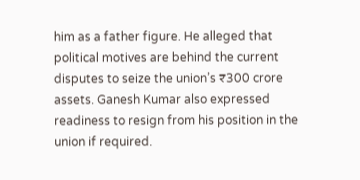him as a father figure. He alleged that political motives are behind the current disputes to seize the union’s ₹300 crore assets. Ganesh Kumar also expressed readiness to resign from his position in the union if required.